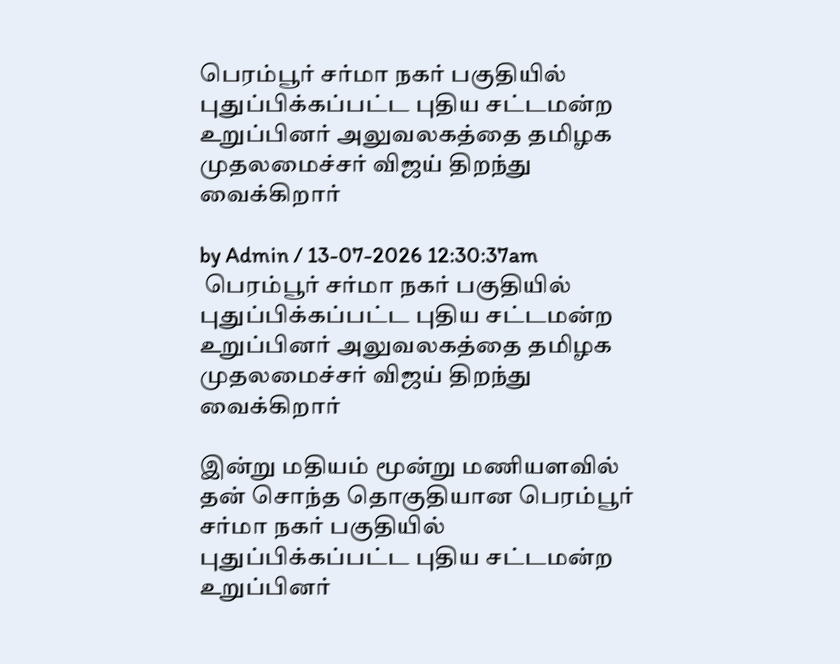பெரம்பூர் சர்மா நகர் பகுதியில் புதுப்பிக்கப்பட்ட புதிய சட்டமன்ற உறுப்பினர் அலுவலகத்தை தமிழக முதலமைச்சர் விஜய் திறந்து வைக்கிறார்

by Admin / 13-07-2026 12:30:37am
 பெரம்பூர் சர்மா நகர் பகுதியில் புதுப்பிக்கப்பட்ட புதிய சட்டமன்ற உறுப்பினர் அலுவலகத்தை தமிழக முதலமைச்சர் விஜய் திறந்து வைக்கிறார்

இன்று மதியம் மூன்று மணியளவில் தன் சொந்த தொகுதியான பெரம்பூர் சர்மா நகர் பகுதியில் புதுப்பிக்கப்பட்ட புதிய சட்டமன்ற உறுப்பினர்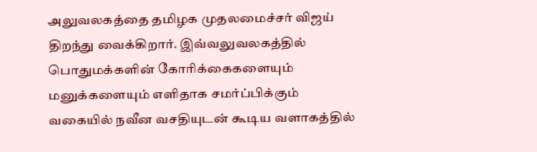அலுவலகத்தை தமிழக முதலமைச்சர் விஜய் திறந்து வைக்கிறார். இவ்வலுவலகத்தில் பொதுமக்களின் கோரிக்கைகளையும் மனுக்களையும் எளிதாக சமர்ப்பிக்கும் வகையில் நவீன வசதியுடன் கூடிய வளாகத்தில்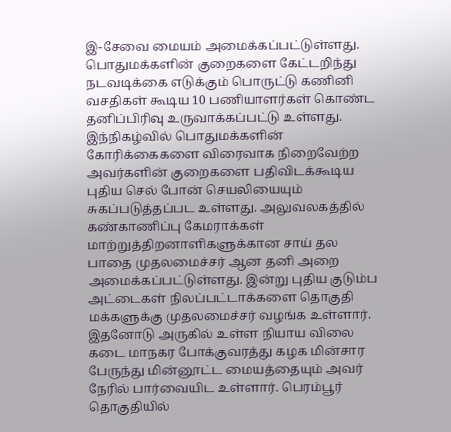இ-சேவை மையம் அமைக்கப்பட்டுள்ளது. பொதுமக்களின் குறைகளை கேட்டறிந்து நடவடிக்கை எடுக்கும் பொருட்டு கணினி வசதிகள் கூடிய 10 பணியாளர்கள் கொண்ட தனிப்பிரிவு உருவாக்கப்பட்டு உள்ளது. இந்நிகழ்வில் பொதுமக்களின் கோரிக்கைகளை விரைவாக நிறைவேற்ற அவர்களின் குறைகளை பதிவிடக்கூடிய புதிய செல் போன் செயலியையும் சுகப்படுத்தப்பட உள்ளது. அலுவலகத்தில் கண்காணிப்பு கேமராக்கள் மாற்றுத்திறனாளிகளுக்கான சாய் தல பாதை முதலமைச்சர் ஆன தனி அறை அமைக்கப்பட்டுள்ளது. இன்று புதிய குடும்ப அட்டைகள் நிலப்பட்டாக்களை தொகுதி மக்களுக்கு முதலமைச்சர் வழங்க உள்ளார். இதனோடு அருகில் உள்ள நியாய விலை கடை மாநகர போக்குவரத்து கழக மின்சார பேருந்து மின்னூட்ட மையத்தையும் அவர் நேரில் பார்வையிட உள்ளார். பெரம்பூர் தொகுதியில்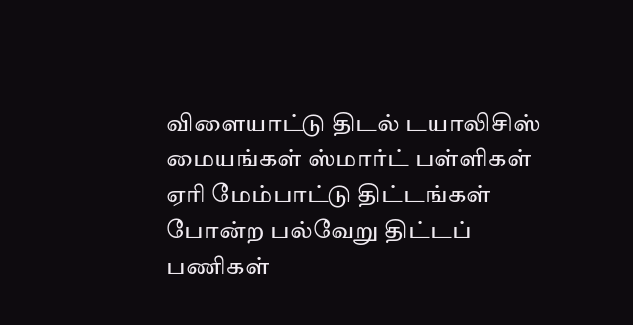விளையாட்டு திடல் டயாலிசிஸ் மையங்கள் ஸ்மார்ட் பள்ளிகள் ஏரி மேம்பாட்டு திட்டங்கள் போன்ற பல்வேறு திட்டப் பணிகள்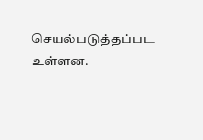செயல்படுத்தப்பட உள்ளன.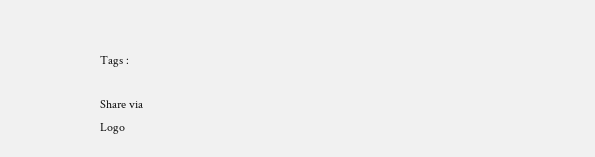Tags :

Share via
Logo